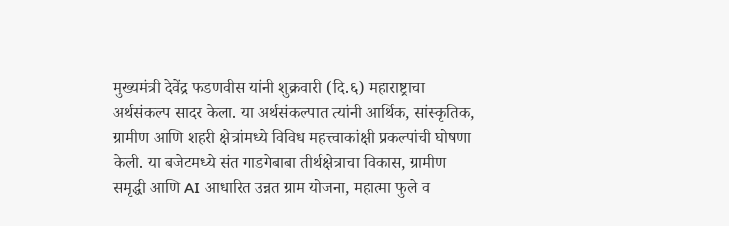मुख्यमंत्री देवेंद्र फडणवीस यांनी शुक्रवारी (दि.६) महाराष्ट्राचा अर्थसंकल्प सादर केला. या अर्थसंकल्पात त्यांनी आर्थिक, सांस्कृतिक, ग्रामीण आणि शहरी क्षेत्रांमध्ये विविध महत्त्वाकांक्षी प्रकल्पांची घोषणा केली. या बजेटमध्ये संत गाडगेबाबा तीर्थक्षेत्राचा विकास, ग्रामीण समृद्धी आणि AI आधारित उन्नत ग्राम योजना, महात्मा फुले व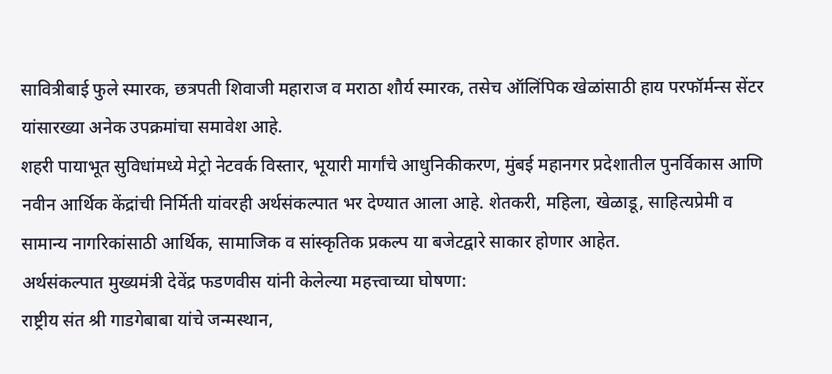सावित्रीबाई फुले स्मारक, छत्रपती शिवाजी महाराज व मराठा शौर्य स्मारक, तसेच ऑलिंपिक खेळांसाठी हाय परफॉर्मन्स सेंटर यांसारख्या अनेक उपक्रमांचा समावेश आहे.
शहरी पायाभूत सुविधांमध्ये मेट्रो नेटवर्क विस्तार, भूयारी मार्गांचे आधुनिकीकरण, मुंबई महानगर प्रदेशातील पुनर्विकास आणि नवीन आर्थिक केंद्रांची निर्मिती यांवरही अर्थसंकल्पात भर देण्यात आला आहे. शेतकरी, महिला, खेळाडू, साहित्यप्रेमी व सामान्य नागरिकांसाठी आर्थिक, सामाजिक व सांस्कृतिक प्रकल्प या बजेटद्वारे साकार होणार आहेत.
अर्थसंकल्पात मुख्यमंत्री देवेंद्र फडणवीस यांनी केलेल्या महत्त्वाच्या घोषणा:
राष्ट्रीय संत श्री गाडगेबाबा यांचे जन्मस्थान,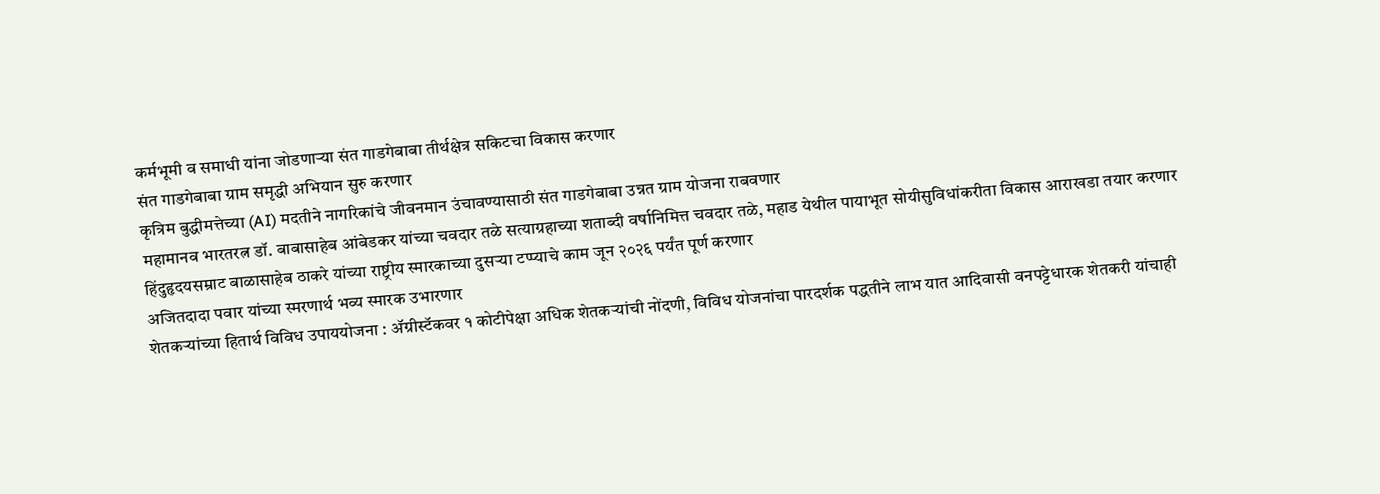कर्मभूमी व समाधी यांना जोडणाऱ्या संत गाडगेबाबा तीर्थक्षेत्र सकिटचा विकास करणार
संत गाडगेबाबा ग्राम समृद्धी अभियान सुरु करणार
कृत्रिम बुद्धीमत्तेच्या (AI) मदतीने नागरिकांचे जीवनमान उंचावण्यासाठी संत गाडगेबाबा उन्नत ग्राम योजना राबवणार
महामानव भारतरत्न डॉ. बाबासाहेब आंबेडकर यांच्या चवदार तळे सत्याग्रहाच्या शताब्दी वर्षानिमित्त चवदार तळे, महाड येथील पायाभूत सोयीसुविधांकरीता विकास आराखडा तयार करणार
हिंदुहृदयसम्राट बाळासाहेब ठाकरे यांच्या राष्ट्रीय स्मारकाच्या दुसऱ्या टप्प्याचे काम जून २०२६ पर्यंत पूर्ण करणार
अजितदादा पवार यांच्या स्मरणार्थ भव्य स्मारक उभारणार
शेतकऱ्यांच्या हितार्थ विविध उपाययोजना : ॲग्रीस्टॅकवर १ कोटीपेक्षा अधिक शेतकऱ्यांची नोंदणी, विविध योजनांचा पारदर्शक पद्धतीने लाभ यात आदिवासी वनपट्टेधारक शेतकरी यांचाही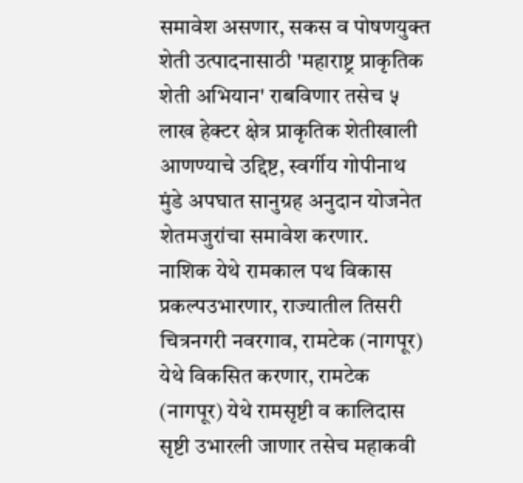समावेश असणार, सकस व पोषणयुक्त शेती उत्पादनासाठी 'महाराष्ट्र प्राकृतिक शेती अभियान' राबविणार तसेच ५ लाख हेक्टर क्षेत्र प्राकृतिक शेतीखाली आणण्याचे उद्दिष्ट, स्वर्गीय गोपीनाथ मुंडे अपघात सानुग्रह अनुदान योजनेत शेतमजुरांचा समावेश करणार.
नाशिक येथे रामकाल पथ विकास प्रकल्पउभारणार, राज्यातील तिसरी चित्रनगरी नवरगाव, रामटेक (नागपूर) येथे विकसित करणार, रामटेक (नागपूर) येथे रामसृष्टी व कालिदास सृष्टी उभारली जाणार तसेच महाकवी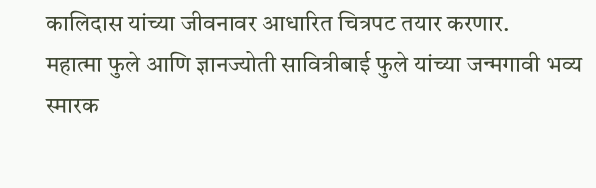कालिदास यांच्या जीवनावर आधारित चित्रपट तयार करणार.
महात्मा फुले आणि ज्ञानज्योती सावित्रीबाई फुले यांच्या जन्मगावी भव्य स्मारक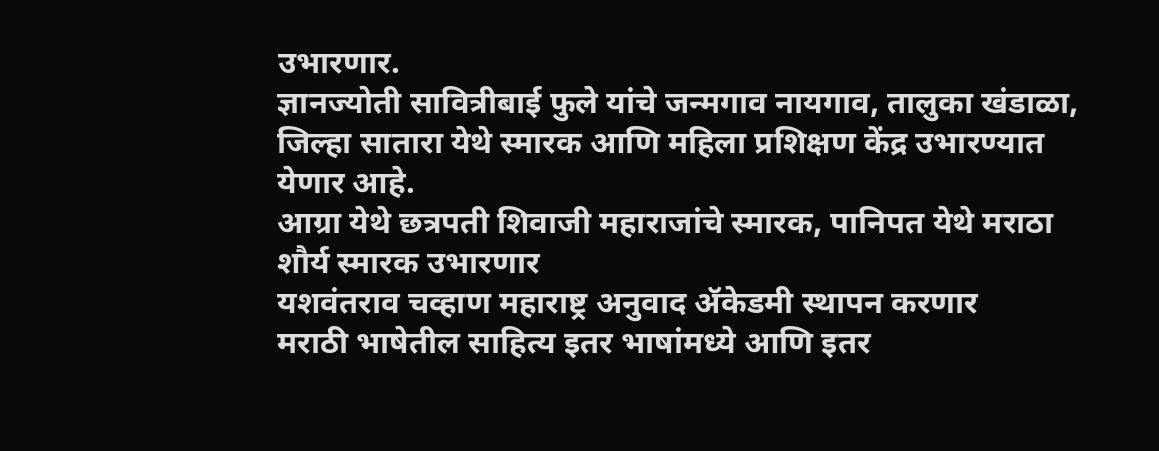उभारणार.
ज्ञानज्योती सावित्रीबाई फुले यांचे जन्मगाव नायगाव, तालुका खंडाळा, जिल्हा सातारा येथे स्मारक आणि महिला प्रशिक्षण केंद्र उभारण्यात येणार आहे.
आग्रा येथे छत्रपती शिवाजी महाराजांचे स्मारक, पानिपत येथे मराठा शौर्य स्मारक उभारणार
यशवंतराव चव्हाण महाराष्ट्र अनुवाद ॲकेडमी स्थापन करणार
मराठी भाषेतील साहित्य इतर भाषांमध्ये आणि इतर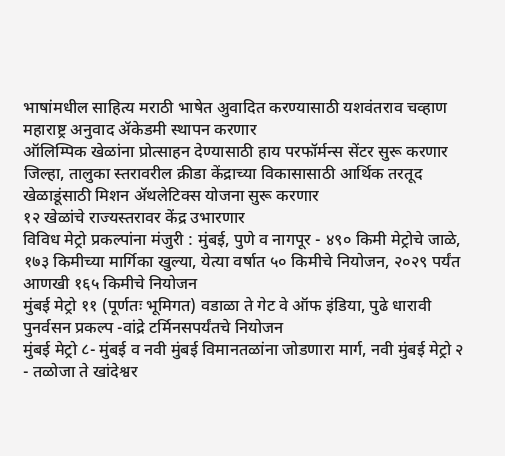भाषांमधील साहित्य मराठी भाषेत अुवादित करण्यासाठी यशवंतराव चव्हाण महाराष्ट्र अनुवाद ॲकेडमी स्थापन करणार
ऑलिम्पिक खेळांना प्रोत्साहन देण्यासाठी हाय परफॉर्मन्स सेंटर सुरू करणार
जिल्हा, तालुका स्तरावरील क्रीडा केंद्राच्या विकासासाठी आर्थिक तरतूद
खेळाडूंसाठी मिशन ॲथलेटिक्स योजना सुरू करणार
१२ खेळांचे राज्यस्तरावर केंद्र उभारणार
विविध मेट्रो प्रकल्पांना मंजुरी : मुंबई, पुणे व नागपूर - ४९० किमी मेट्रोचे जाळे, १७३ किमीच्या मार्गिका खुल्या, येत्या वर्षात ५० किमीचे नियोजन, २०२९ पर्यंत आणखी १६५ किमीचे नियोजन
मुंबई मेट्रो ११ (पूर्णतः भूमिगत) वडाळा ते गेट वे ऑफ इंडिया, पुढे धारावी पुनर्वसन प्रकल्प -वांद्रे टर्मिनसपर्यंतचे नियोजन
मुंबई मेट्रो ८- मुंबई व नवी मुंबई विमानतळांना जोडणारा मार्ग, नवी मुंबई मेट्रो २ - तळोजा ते खांदेश्वर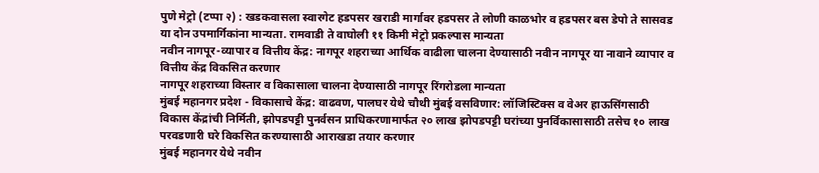पुणे मेट्रो (टप्पा २) : खडकवासला स्वारगेट हडपसर खराडी मार्गावर हडपसर ते लोणी काळभोर व हडपसर बस डेपो ते सासवड या दोन उपमार्गिकांना मान्यता. रामवाडी ते वाघोली ११ किमी मेट्रो प्रकल्पास मान्यता
नवीन नागपूर-व्यापार व वित्तीय केंद्र: नागपूर शहराच्या आर्थिक वाढीला चालना देण्यासाठी नवीन नागपूर या नावाने व्यापार व वित्तीय केंद्र विकसित करणार
नागपूर शहराच्या विस्तार व विकासाला चालना देण्यासाठी नागपूर रिंगरोडला मान्यता
मुंबई महानगर प्रदेश - विकासाचे केंद्र: वाढवण, पालघर येथे चौथी मुंबई वसविणार: लॉजिस्टिक्स व वेअर हाऊसिंगसाठी विकास केंद्रांची निर्मिती, झोपडपट्टी पुनर्वसन प्राधिकरणामार्फत २० लाख झोपडपट्टी घरांच्या पुनर्विकासासाठी तसेच १० लाख परवडणारी घरे विकसित करण्यासाठी आराखडा तयार करणार
मुंबई महानगर येथे नवीन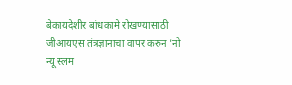बेकायदेशीर बांधकामे रोखण्यासाठी जीआयएस तंत्रज्ञानाचा वापर करुन 'नो न्यू स्लम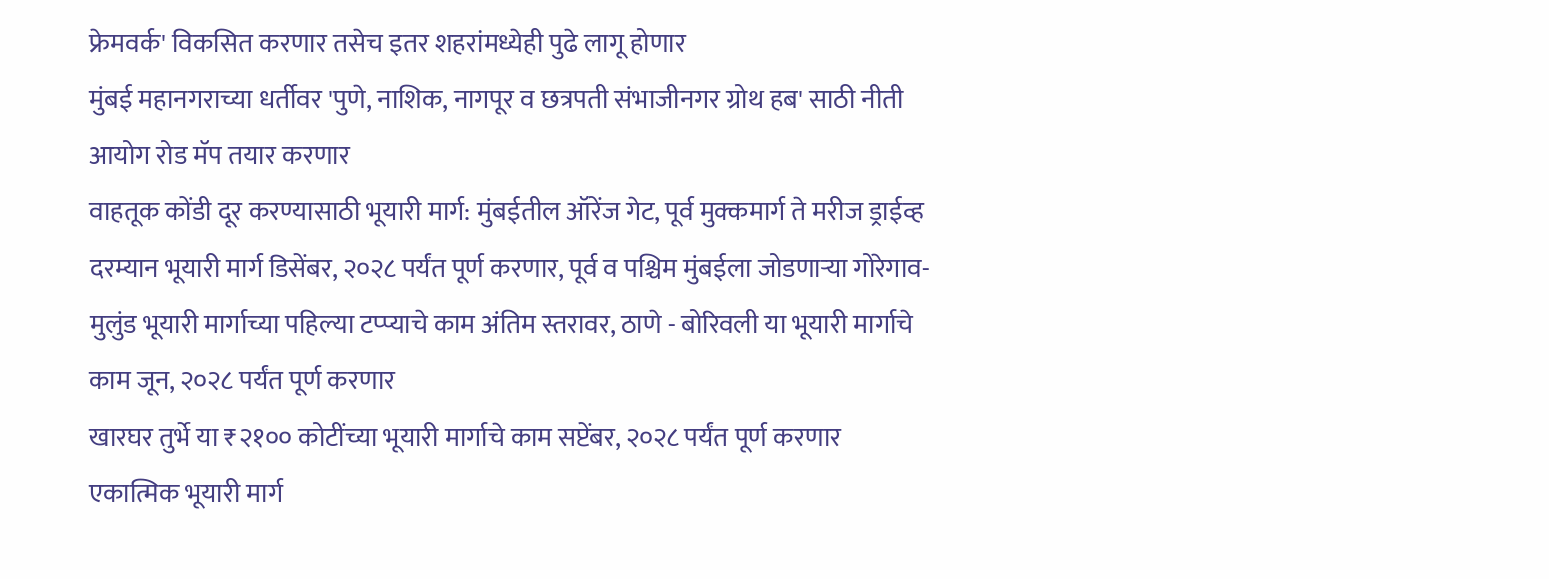फ्रेमवर्क' विकसित करणार तसेच इतर शहरांमध्येही पुढे लागू होणार
मुंबई महानगराच्या धर्तीवर 'पुणे, नाशिक, नागपूर व छत्रपती संभाजीनगर ग्रोथ हब' साठी नीती आयोग रोड मॅप तयार करणार
वाहतूक कोंडी दूर करण्यासाठी भूयारी मार्ग: मुंबईतील ऑरेंज गेट, पूर्व मुक्कमार्ग ते मरीज ड्राईव्ह दरम्यान भूयारी मार्ग डिसेंबर, २०२८ पर्यंत पूर्ण करणार, पूर्व व पश्चिम मुंबईला जोडणाऱ्या गोरेगाव- मुलुंड भूयारी मार्गाच्या पहिल्या टप्प्याचे काम अंतिम स्तरावर, ठाणे - बोरिवली या भूयारी मार्गाचे काम जून, २०२८ पर्यंत पूर्ण करणार
खारघर तुर्भे या ₹२१०० कोटींच्या भूयारी मार्गाचे काम सप्टेंबर, २०२८ पर्यंत पूर्ण करणार
एकात्मिक भूयारी मार्ग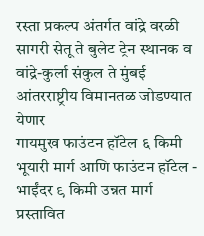रस्ता प्रकल्प अंतर्गत वांद्रे वरळी सागरी सेतू ते बुलेट ट्रेन स्थानक व वांद्रे-कुर्ला संकुल ते मुंबई आंतरराष्ट्रीय विमानतळ जोडण्यात येणार
गायमुख फाउंटन हॉटेल ६ किमी भूयारी मार्ग आणि फाउंटन हॉटेल - भाईंदर ९ किमी उन्नत मार्ग प्रस्तावित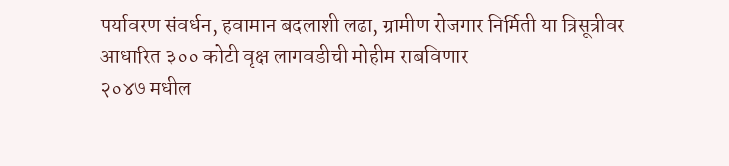पर्यावरण संवर्धन, हवामान बदलाशी लढा, ग्रामीण रोजगार निर्मिती या त्रिसूत्रीवर आधारित ३०० कोटी वृक्ष लागवडीची मोहीम राबविणार
२०४७ मधील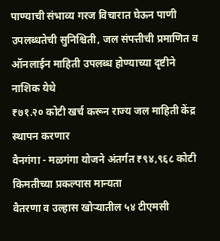पाण्याची संभाव्य गरज विचारात घेऊन पाणी उपलब्धतेची सुनिश्चिती, जल संपत्तीची प्रमाणित व ऑनलाईन माहिती उपलब्ध होण्याच्या दृष्टीने नाशिक येथे
₹७१.२० कोटी खर्च करून राज्य जल माहिती केंद्र स्थापन करणार
वैनगंगा - मळगंगा योजने अंतर्गत ₹९४,९६८ कोटी किमतीच्या प्रकल्पास मान्यता
वैतरणा व उल्हास खोऱ्यातील ५४ टीएमसी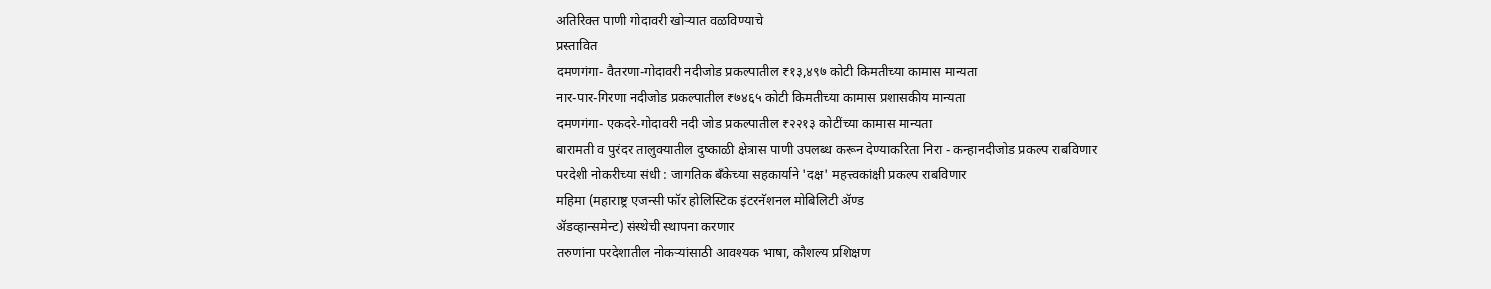अतिरिक्त पाणी गोदावरी खोऱ्यात वळविण्याचे
प्रस्तावित
दमणगंगा- वैतरणा-गोदावरी नदीजोड प्रकल्पातील ₹१३,४९७ कोटी किमतीच्या कामास मान्यता
नार-पार-गिरणा नदीजोड प्रकल्पातील ₹७४६५ कोटी किमतीच्या कामास प्रशासकीय मान्यता
दमणगंगा- एकदरे-गोदावरी नदी जोड प्रकल्पातील ₹२२१३ कोटींच्या कामास मान्यता
बारामती व पुरंदर तालुक्यातील दुष्काळी क्षेत्रास पाणी उपलब्ध करून देण्याकरिता निरा - कन्हानदीजोड प्रकल्प राबविणार
परदेशी नोकरीच्या संधी : जागतिक बँकेच्या सहकार्याने 'दक्ष' महत्त्वकांक्षी प्रकल्प राबविणार
महिमा (महाराष्ट्र एजन्सी फॉर होलिस्टिक इंटरनॅशनल मोबिलिटी ॲण्ड
ॲडव्हान्समेन्ट) संस्थेची स्थापना करणार
तरुणांना परदेशातील नोकऱ्यांसाठी आवश्यक भाषा, कौशल्य प्रशिक्षण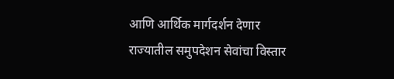आणि आर्थिक मार्गदर्शन देणार
राज्यातील समुपदेशन सेवांचा विस्तार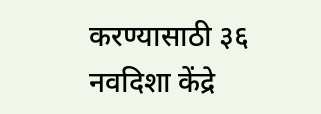करण्यासाठी ३६ नवदिशा केंद्रे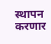स्थापन करणार